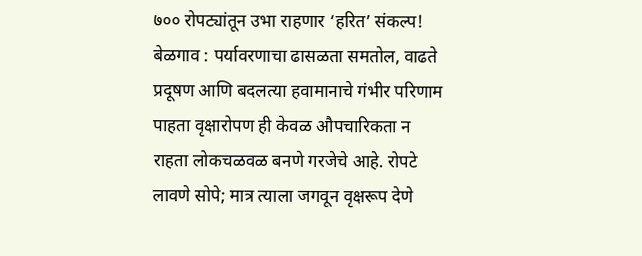७०० रोपट्यांतून उभा राहणार ‘हरित’ संकल्प!
बेळगाव : पर्यावरणाचा ढासळता समतोल, वाढते प्रदूषण आणि बदलत्या हवामानाचे गंभीर परिणाम पाहता वृक्षारोपण ही केवळ औपचारिकता न राहता लोकचळवळ बनणे गरजेचे आहे. रोपटे लावणे सोपे; मात्र त्याला जगवून वृक्षरूप देणे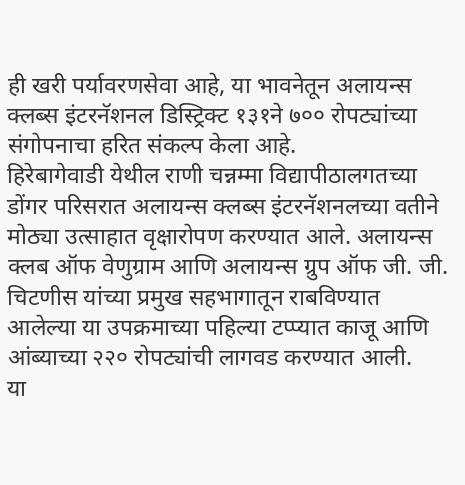ही खरी पर्यावरणसेवा आहे, या भावनेतून अलायन्स क्लब्स इंटरनॅशनल डिस्ट्रिक्ट १३१ने ७०० रोपट्यांच्या संगोपनाचा हरित संकल्प केला आहे.
हिरेबागेवाडी येथील राणी चन्नम्मा विद्यापीठालगतच्या डोंगर परिसरात अलायन्स क्लब्स इंटरनॅशनलच्या वतीने मोठ्या उत्साहात वृक्षारोपण करण्यात आले. अलायन्स क्लब ऑफ वेणुग्राम आणि अलायन्स ग्रुप ऑफ जी. जी. चिटणीस यांच्या प्रमुख सहभागातून राबविण्यात आलेल्या या उपक्रमाच्या पहिल्या टप्प्यात काजू आणि आंब्याच्या २२० रोपट्यांची लागवड करण्यात आली.
या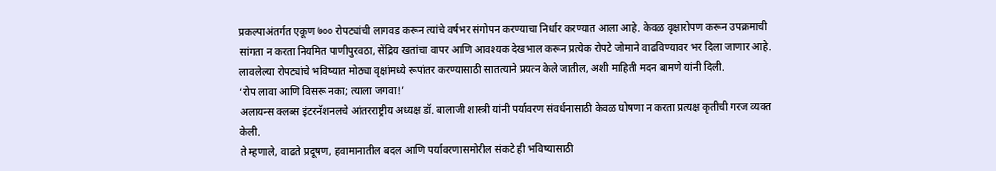प्रकल्पाअंतर्गत एकूण ७०० रोपट्यांची लागवड करून त्यांचे वर्षभर संगोपन करण्याचा निर्धार करण्यात आला आहे. केवळ वृक्षारोपण करून उपक्रमाची सांगता न करता नियमित पाणीपुरवठा, सेंद्रिय खतांचा वापर आणि आवश्यक देखभाल करून प्रत्येक रोपटे जोमाने वाढविण्यावर भर दिला जाणार आहे. लावलेल्या रोपट्यांचे भविष्यात मोठ्या वृक्षांमध्ये रूपांतर करण्यासाठी सातत्याने प्रयत्न केले जातील, अशी माहिती मदन बामणे यांनी दिली.
‘रोप लावा आणि विसरू नका; त्याला जगवा!’
अलायन्स क्लब्स इंटरनॅशनलचे आंतरराष्ट्रीय अध्यक्ष डॉ. बालाजी शास्त्री यांनी पर्यावरण संवर्धनासाठी केवळ घोषणा न करता प्रत्यक्ष कृतीची गरज व्यक्त केली.
ते म्हणाले, वाढते प्रदूषण, हवामानातील बदल आणि पर्यावरणासमोरील संकटे ही भविष्यासाठी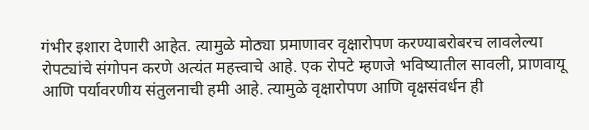गंभीर इशारा देणारी आहेत. त्यामुळे मोठ्या प्रमाणावर वृक्षारोपण करण्याबरोबरच लावलेल्या रोपट्यांचे संगोपन करणे अत्यंत महत्त्वाचे आहे. एक रोपटे म्हणजे भविष्यातील सावली, प्राणवायू आणि पर्यावरणीय संतुलनाची हमी आहे. त्यामुळे वृक्षारोपण आणि वृक्षसंवर्धन ही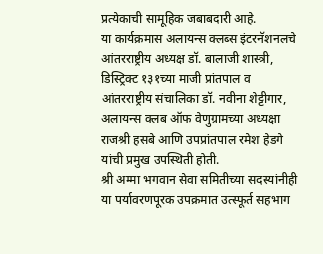प्रत्येकाची सामूहिक जबाबदारी आहे.
या कार्यक्रमास अलायन्स क्लब्स इंटरनॅशनलचे आंतरराष्ट्रीय अध्यक्ष डॉ. बालाजी शास्त्री, डिस्ट्रिक्ट १३१च्या माजी प्रांतपाल व आंतरराष्ट्रीय संचालिका डॉ. नवीना शेट्टीगार, अलायन्स क्लब ऑफ वेणुग्रामच्या अध्यक्षा राजश्री हसबे आणि उपप्रांतपाल रमेश हेडगे यांची प्रमुख उपस्थिती होती.
श्री अम्मा भगवान सेवा समितीच्या सदस्यांनीही या पर्यावरणपूरक उपक्रमात उत्स्फूर्त सहभाग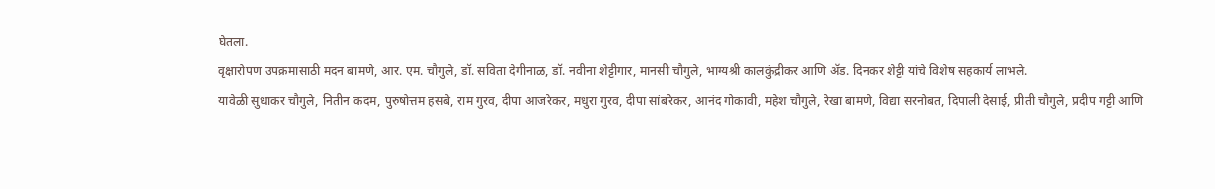घेतला.
वृक्षारोपण उपक्रमासाठी मदन बामणे, आर. एम. चौगुले, डॉ. सविता देगीनाळ, डॉ. नवीना शेट्टीगार, मानसी चौगुले, भाग्यश्री कालकुंद्रीकर आणि ॲड. दिनकर शेट्टी यांचे विशेष सहकार्य लाभले.
यावेळी सुधाकर चौगुले, नितीन कदम, पुरुषोत्तम हसबे, राम गुरव, दीपा आजरेकर, मधुरा गुरव, दीपा सांबरेकर, आनंद गोकावी, महेश चौगुले, रेखा बामणे, विद्या सरनोबत, दिपाली देसाई, प्रीती चौगुले, प्रदीप गट्टी आणि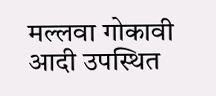मल्लवा गोकावी आदी उपस्थित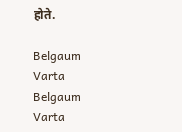होते.

Belgaum Varta Belgaum Varta